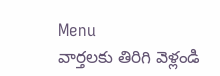Menu
వార్తలకు తిరిగి వెళ్లండి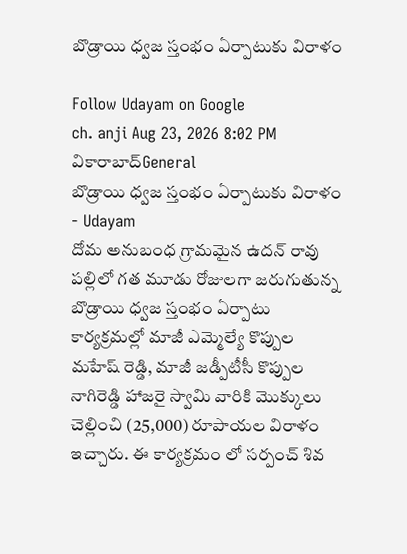బొడ్రాయి ధ్వజ స్తంభం ఏర్పాటుకు విరాళం

Follow Udayam on Google
ch. anji Aug 23, 2026 8:02 PM వికారాబాద్General
బొడ్రాయి ధ్వజ స్తంభం ఏర్పాటుకు విరాళం - Udayam
దోమ అనుబంధ గ్రామమైన ఉదన్ రావు పల్లిలో గత మూడు రోజులగా జరుగుతున్న బొడ్రాయి ధ్వజ స్తంభం ఏర్పాటు కార్యక్రమల్లో మాజీ ఎమ్మెల్యే కొప్పుల మహేష్ రెడ్డి, మాజీ జడ్పీటీసీ కొప్పుల నాగిరెడ్డి హాజరై స్వామి వారికి మొక్కులు చెల్లించి (25,000) రూపాయల విరాళం ఇచ్చారు. ఈ కార్యక్రమం లో సర్పంచ్ శివ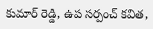కుమార్ రెడ్డి, ఉప సర్పంచ్ కవిత,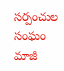సర్పంచుల సంఘం మాజీ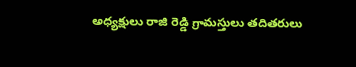అధ్యక్షులు రాజి రెడ్డి గ్రామస్తులు తదితరులు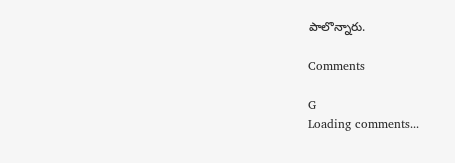పాలొన్నారు.

Comments

G
Loading comments...